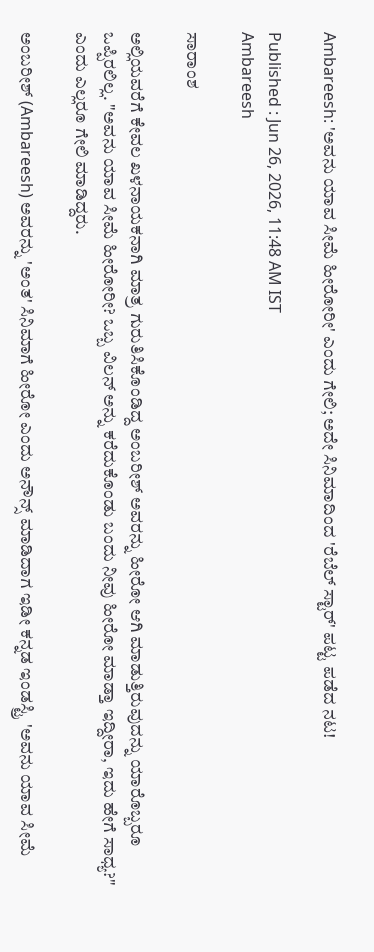Ambareesh: 'ಅವನು ಯಾವ ಸೀಮೆ ಹೀರೋರೀ' ಎಂದು ಗೇಲಿ; ಅದೇ ಸಿನಿಮಾದಿಂದ 'ರೆಬೆಲ್ ಸ್ಟಾರ್' ಪಟ್ಟ ಪಡೆದ ನಟ!

Published : Jun 26, 2026, 11:48 AM IST
Ambareesh

ಸಾರಾಂಶ

ಅಲ್ಲಿಯವರೆಗೆ ಕೇವಲ ಖಳನಾಯಕನಾಗಿ ಮಾತ್ರ ಗುರುತಿಸಿಕೊಂಡಿದ್ದ ಅಂಬರೀಶ್ ಅವರನ್ನು ಹೀರೋ ಆಗಿ ಮಾಡುತ್ತಿರುವುದನ್ನು ಯಾರೊಬ್ಬರೂ ಒಪ್ಪಿರಲಿಲ್ಲ. "ಅವನು ಯಾವ ಸೀಮೆ ಹೀರೋರೀ? ಒಬ್ಬ ವಿಲನ್ ಅನ್ನು ಕರೆದುಕೊಂಡು ಬಂದು ನೀವು ಹೀರೋ ಮಾಡ್ತಾ ಇದ್ದೀರಾ, ಇದು ಹೇಗೆ ಸಾಧ್ಯ?" ಎಂದು ಎಲ್ಲರೂ ಗೇಲಿ ಮಾಡಿದ್ದರು.

ಅಂಬರೀಶ್ (Ambareesh) ಅವರನ್ನು 'ಅಂತ' ಸಿನಿಮಾಗೆ ಹೀರೋ ಎಂದು ಅನೌನ್ಸ್ ಮಾಡಿದಾಗ ಇಡೀ ಕನ್ನಡ ಇಂಡಸ್ಟ್ರಿ 'ಅವನು ಯಾವ ಸೀಮೆ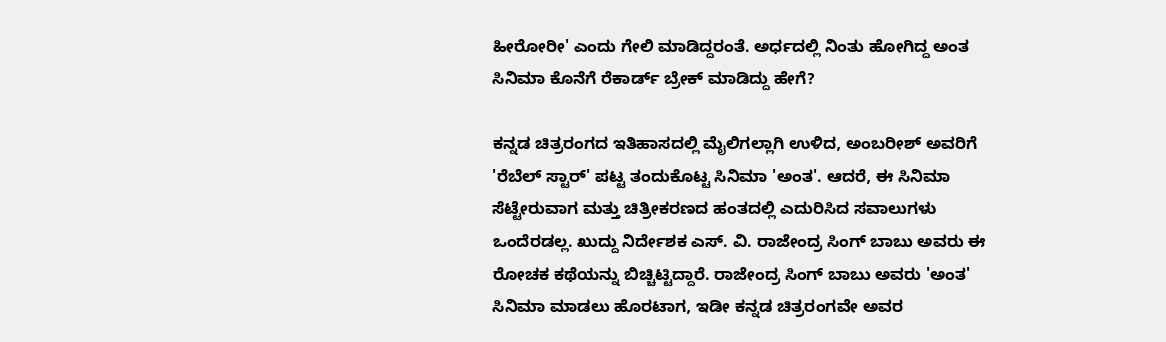ಹೀರೋರೀ' ಎಂದು ಗೇಲಿ ಮಾಡಿದ್ದರಂತೆ. ಅರ್ಧದಲ್ಲಿ ನಿಂತು ಹೋಗಿದ್ದ ಅಂತ ಸಿನಿಮಾ ಕೊನೆಗೆ ರೆಕಾರ್ಡ್ ಬ್ರೇಕ್ ಮಾಡಿದ್ದು ಹೇಗೆ?

ಕನ್ನಡ ಚಿತ್ರರಂಗದ ಇತಿಹಾಸದಲ್ಲಿ ಮೈಲಿಗಲ್ಲಾಗಿ ಉಳಿದ, ಅಂಬರೀಶ್ ಅವರಿಗೆ 'ರೆಬೆಲ್ ಸ್ಟಾರ್' ಪಟ್ಟ ತಂದುಕೊಟ್ಟ ಸಿನಿಮಾ 'ಅಂತ'. ಆದರೆ, ಈ ಸಿನಿಮಾ ಸೆಟ್ಟೇರುವಾಗ ಮತ್ತು ಚಿತ್ರೀಕರಣದ ಹಂತದಲ್ಲಿ ಎದುರಿಸಿದ ಸವಾಲುಗಳು ಒಂದೆರಡಲ್ಲ. ಖುದ್ದು ನಿರ್ದೇಶಕ ಎಸ್. ವಿ. ರಾಜೇಂದ್ರ ಸಿಂಗ್ ಬಾಬು ಅವರು ಈ ರೋಚಕ ಕಥೆಯನ್ನು ಬಿಚ್ಚಿಟ್ಟಿದ್ದಾರೆ. ರಾಜೇಂದ್ರ ಸಿಂಗ್ ಬಾಬು ಅವರು 'ಅಂತ' ಸಿನಿಮಾ ಮಾಡಲು ಹೊರಟಾಗ, ಇಡೀ ಕನ್ನಡ ಚಿತ್ರರಂಗವೇ ಅವರ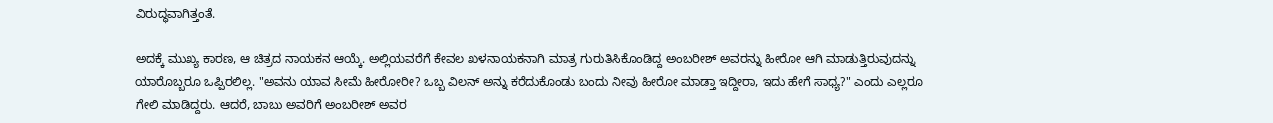ವಿರುದ್ಧವಾಗಿತ್ತಂತೆ.

ಅದಕ್ಕೆ ಮುಖ್ಯ ಕಾರಣ, ಆ ಚಿತ್ರದ ನಾಯಕನ ಆಯ್ಕೆ. ಅಲ್ಲಿಯವರೆಗೆ ಕೇವಲ ಖಳನಾಯಕನಾಗಿ ಮಾತ್ರ ಗುರುತಿಸಿಕೊಂಡಿದ್ದ ಅಂಬರೀಶ್ ಅವರನ್ನು ಹೀರೋ ಆಗಿ ಮಾಡುತ್ತಿರುವುದನ್ನು ಯಾರೊಬ್ಬರೂ ಒಪ್ಪಿರಲಿಲ್ಲ. "ಅವನು ಯಾವ ಸೀಮೆ ಹೀರೋರೀ? ಒಬ್ಬ ವಿಲನ್ ಅನ್ನು ಕರೆದುಕೊಂಡು ಬಂದು ನೀವು ಹೀರೋ ಮಾಡ್ತಾ ಇದ್ದೀರಾ, ಇದು ಹೇಗೆ ಸಾಧ್ಯ?" ಎಂದು ಎಲ್ಲರೂ ಗೇಲಿ ಮಾಡಿದ್ದರು. ಆದರೆ, ಬಾಬು ಅವರಿಗೆ ಅಂಬರೀಶ್ ಅವರ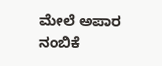ಮೇಲೆ ಅಪಾರ ನಂಬಿಕೆ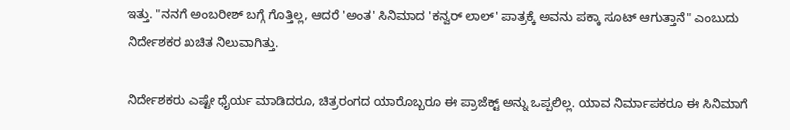ಇತ್ತು. "ನನಗೆ ಅಂಬರೀಶ್ ಬಗ್ಗೆ ಗೊತ್ತಿಲ್ಲ, ಆದರೆ 'ಅಂತ' ಸಿನಿಮಾದ 'ಕನ್ವರ್ ಲಾಲ್' ಪಾತ್ರಕ್ಕೆ ಅವನು ಪಕ್ಕಾ ಸೂಟ್ ಆಗುತ್ತಾನೆ" ಎಂಬುದು ನಿರ್ದೇಶಕರ ಖಚಿತ ನಿಲುವಾಗಿತ್ತು.

ನಿರ್ದೇಶಕರು ಎಷ್ಟೇ ಧೈರ್ಯ ಮಾಡಿದರೂ, ಚಿತ್ರರಂಗದ ಯಾರೊಬ್ಬರೂ ಈ ಪ್ರಾಜೆಕ್ಟ್ ಅನ್ನು ಒಪ್ಪಲಿಲ್ಲ. ಯಾವ ನಿರ್ಮಾಪಕರೂ ಈ ಸಿನಿಮಾಗೆ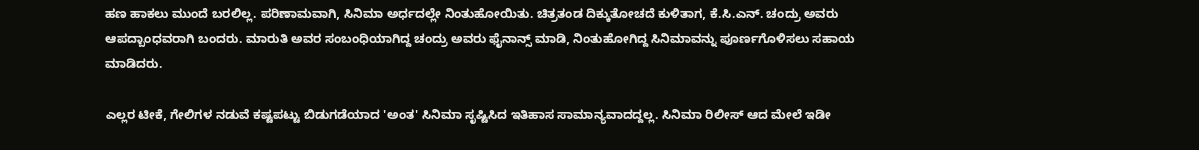ಹಣ ಹಾಕಲು ಮುಂದೆ ಬರಲಿಲ್ಲ. ಪರಿಣಾಮವಾಗಿ, ಸಿನಿಮಾ ಅರ್ಧದಲ್ಲೇ ನಿಂತುಹೋಯಿತು. ಚಿತ್ರತಂಡ ದಿಕ್ಕುತೋಚದೆ ಕುಳಿತಾಗ, ಕೆ.ಸಿ.ಎನ್. ಚಂದ್ರು ಅವರು ಆಪದ್ಬಾಂಧವರಾಗಿ ಬಂದರು. ಮಾರುತಿ ಅವರ ಸಂಬಂಧಿಯಾಗಿದ್ದ ಚಂದ್ರು ಅವರು ಫೈನಾನ್ಸ್ ಮಾಡಿ, ನಿಂತುಹೋಗಿದ್ದ ಸಿನಿಮಾವನ್ನು ಪೂರ್ಣಗೊಳಿಸಲು ಸಹಾಯ ಮಾಡಿದರು.

ಎಲ್ಲರ ಟೀಕೆ, ಗೇಲಿಗಳ ನಡುವೆ ಕಷ್ಟಪಟ್ಟು ಬಿಡುಗಡೆಯಾದ 'ಅಂತ' ಸಿನಿಮಾ ಸೃಷ್ಟಿಸಿದ ಇತಿಹಾಸ ಸಾಮಾನ್ಯವಾದದ್ದಲ್ಲ. ಸಿನಿಮಾ ರಿಲೀಸ್ ಆದ ಮೇಲೆ ಇಡೀ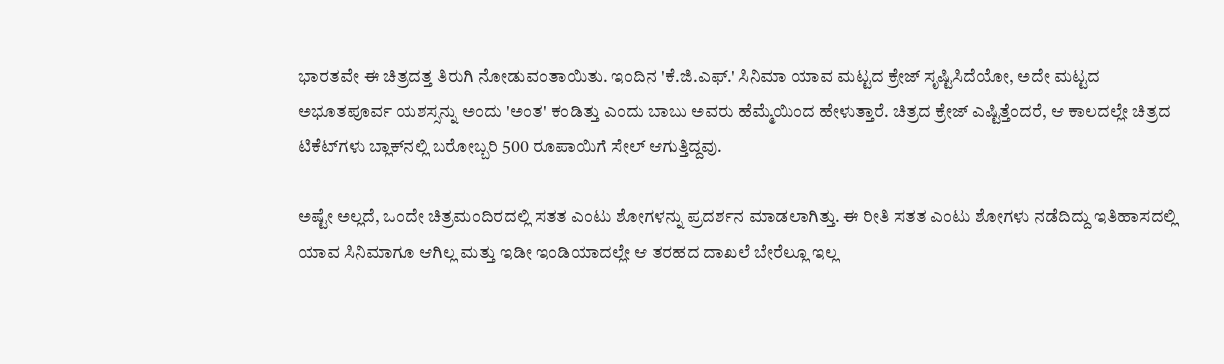ಭಾರತವೇ ಈ ಚಿತ್ರದತ್ತ ತಿರುಗಿ ನೋಡುವಂತಾಯಿತು. ಇಂದಿನ 'ಕೆ.ಜಿ.ಎಫ್.' ಸಿನಿಮಾ ಯಾವ ಮಟ್ಟದ ಕ್ರೇಜ್ ಸೃಷ್ಟಿಸಿದೆಯೋ, ಅದೇ ಮಟ್ಟದ ಅಭೂತಪೂರ್ವ ಯಶಸ್ಸನ್ನು ಅಂದು 'ಅಂತ' ಕಂಡಿತ್ತು ಎಂದು ಬಾಬು ಅವರು ಹೆಮ್ಮೆಯಿಂದ ಹೇಳುತ್ತಾರೆ. ಚಿತ್ರದ ಕ್ರೇಜ್ ಎಷ್ಟಿತ್ತೆಂದರೆ, ಆ ಕಾಲದಲ್ಲೇ ಚಿತ್ರದ ಟಿಕೆಟ್‌ಗಳು ಬ್ಲಾಕ್‌ನಲ್ಲಿ ಬರೋಬ್ಬರಿ 500 ರೂಪಾಯಿಗೆ ಸೇಲ್ ಆಗುತ್ತಿದ್ದವು.

ಅಷ್ಟೇ ಅಲ್ಲದೆ, ಒಂದೇ ಚಿತ್ರಮಂದಿರದಲ್ಲಿ ಸತತ ಎಂಟು ಶೋಗಳನ್ನು ಪ್ರದರ್ಶನ ಮಾಡಲಾಗಿತ್ತು. ಈ ರೀತಿ ಸತತ ಎಂಟು ಶೋಗಳು ನಡೆದಿದ್ದು ಇತಿಹಾಸದಲ್ಲಿ ಯಾವ ಸಿನಿಮಾಗೂ ಆಗಿಲ್ಲ ಮತ್ತು ಇಡೀ ಇಂಡಿಯಾದಲ್ಲೇ ಆ ತರಹದ ದಾಖಲೆ ಬೇರೆಲ್ಲೂ ಇಲ್ಲ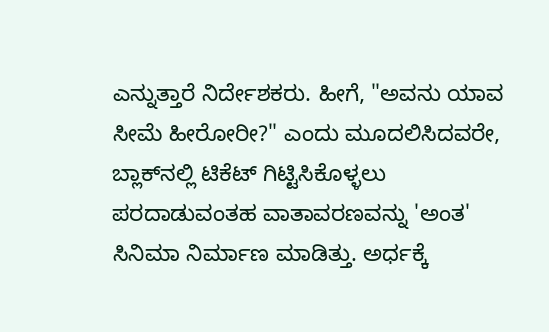ಎನ್ನುತ್ತಾರೆ ನಿರ್ದೇಶಕರು. ಹೀಗೆ, "ಅವನು ಯಾವ ಸೀಮೆ ಹೀರೋರೀ?" ಎಂದು ಮೂದಲಿಸಿದವರೇ, ಬ್ಲಾಕ್‌ನಲ್ಲಿ ಟಿಕೆಟ್ ಗಿಟ್ಟಿಸಿಕೊಳ್ಳಲು ಪರದಾಡುವಂತಹ ವಾತಾವರಣವನ್ನು 'ಅಂತ' ಸಿನಿಮಾ ನಿರ್ಮಾಣ ಮಾಡಿತ್ತು. ಅರ್ಧಕ್ಕೆ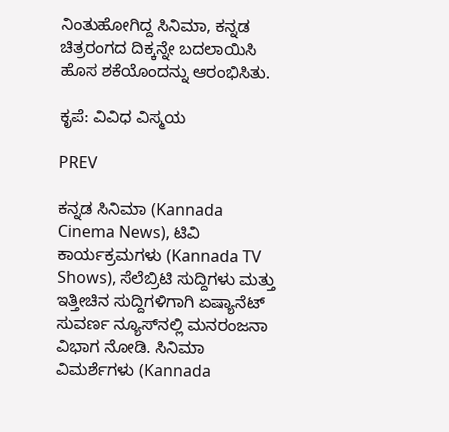ನಿಂತುಹೋಗಿದ್ದ ಸಿನಿಮಾ, ಕನ್ನಡ ಚಿತ್ರರಂಗದ ದಿಕ್ಕನ್ನೇ ಬದಲಾಯಿಸಿ ಹೊಸ ಶಕೆಯೊಂದನ್ನು ಆರಂಭಿಸಿತು.

ಕೃಪೆ: ವಿವಿಧ ವಿಸ್ಮಯ

PREV

ಕನ್ನಡ ಸಿನಿಮಾ (Kannada Cinema News), ಟಿವಿ ಕಾರ್ಯಕ್ರಮಗಳು (Kannada TV Shows), ಸೆಲೆಬ್ರಿಟಿ ಸುದ್ದಿಗಳು ಮತ್ತು ಇತ್ತೀಚಿನ ಸುದ್ದಿಗಳಿಗಾಗಿ ಏಷ್ಯಾನೆಟ್ ಸುವರ್ಣ ನ್ಯೂಸ್‌ನಲ್ಲಿ ಮನರಂಜನಾ ವಿಭಾಗ ನೋಡಿ. ಸಿನಿಮಾ ವಿಮರ್ಶೆಗಳು (Kannada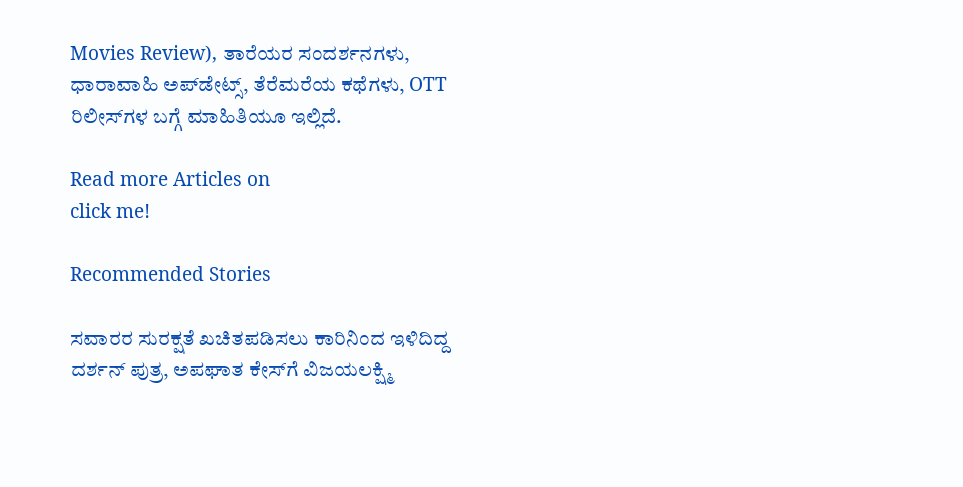Movies Review), ತಾರೆಯರ ಸಂದರ್ಶನಗಳು, ಧಾರಾವಾಹಿ ಅಪ್‌ಡೇಟ್ಸ್‌, ತೆರೆಮರೆಯ ಕಥೆಗಳು, OTT ರಿಲೀಸ್‌ಗಳ ಬಗ್ಗೆ ಮಾಹಿತಿಯೂ ಇಲ್ಲಿದೆ.

Read more Articles on
click me!

Recommended Stories

ಸವಾರರ ಸುರಕ್ಷತೆ ಖಚಿತಪಡಿಸಲು ಕಾರಿನಿಂದ ಇಳಿದಿದ್ದ ದರ್ಶನ್ ಪುತ್ರ, ಅಪಘಾತ ಕೇಸ್‌ಗೆ ವಿಜಯಲಕ್ಷ್ಮಿ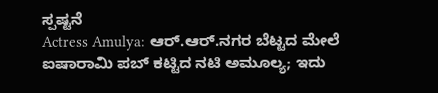ಸ್ಪಷ್ಟನೆ
Actress Amulya: ಆರ್.ಆರ್.ನಗರ ಬೆಟ್ಟದ ಮೇಲೆ ಐಷಾರಾಮಿ ಪಬ್ ಕಟ್ಟಿದ ನಟಿ ಅಮೂಲ್ಯ; ಇದು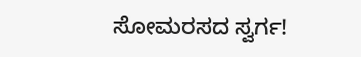ಸೋಮರಸದ ಸ್ವರ್ಗ!